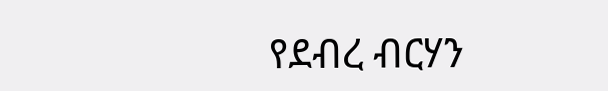የደብረ ብርሃን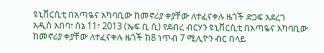ዩኒቨርሲቲ በአጣዬና አካባቢው ከመኖሪያ ቀያቸው ለተፈናቀሉ ዜጎች ድጋፍ አደረገ
አዲስ አበባ፣ ሰኔ 11፣ 2013 (ኤፍ ቢ ሲ) የደብረ ብርሃን ዩኒቨርሲቲ በአጣዬና አካባቢው ከመኖሪያ ቀያቸው ለተፈናቀሉ ዜጎች ከ8 ነጥብ 7 ሚሊዮን ብር በላይ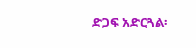ድጋፍ አድርጓል፡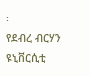፡
የደብረ ብርሃን ዩኒቨርሲቲ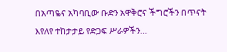በአጣዬና አካባቢው ቡድን አዋቅሮና ችግሮችን በጥናት እየለየ ተከታታይ የድጋፍ ሥራዎችን…